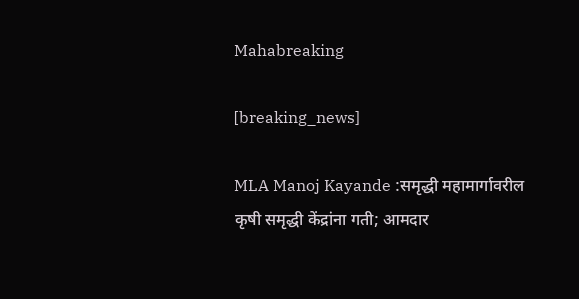Mahabreaking

[breaking_news]

MLA Manoj Kayande :समृद्धी महामार्गावरील कृषी समृद्धी केंद्रांना गती; आमदार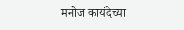मनोज कायंदेच्या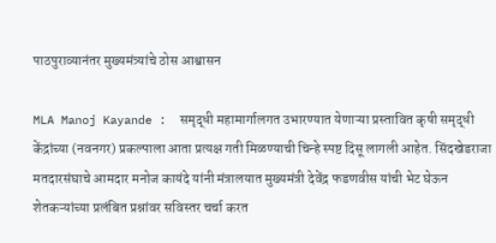पाठपुराव्यानंतर मुख्यमंत्र्यांचे ठोस आश्वासन

MLA Manoj Kayande :  समृद्धी महामार्गालगत उभारण्यात येणाऱ्या प्रस्तावित कृषी समृद्धी केंद्रांच्या (नवनगर) प्रकल्पाला आता प्रत्यक्ष गती मिळण्याची चिन्हे स्पष्ट दिसू लागली आहेत. सिंदखेडराजा मतदारसंघाचे आमदार मनोज कायंदे यांनी मंत्रालयात मुख्यमंत्री देवेंद्र फडणवीस यांची भेट घेऊन शेतकऱ्यांच्या प्रलंबित प्रश्नांवर सविस्तर चर्चा करत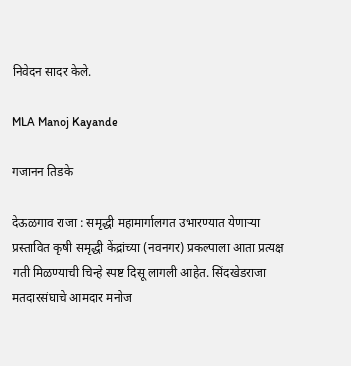निवेदन सादर केले.

MLA Manoj Kayande

गजानन तिडके

देऊळगाव राजा : समृद्धी महामार्गालगत उभारण्यात येणाऱ्या प्रस्तावित कृषी समृद्धी केंद्रांच्या (नवनगर) प्रकल्पाला आता प्रत्यक्ष गती मिळण्याची चिन्हे स्पष्ट दिसू लागली आहेत. सिंदखेडराजा मतदारसंघाचे आमदार मनोज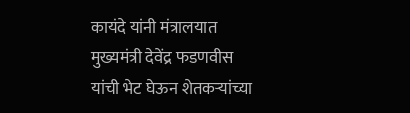कायंदे यांनी मंत्रालयात मुख्यमंत्री देवेंद्र फडणवीस यांची भेट घेऊन शेतकऱ्यांच्या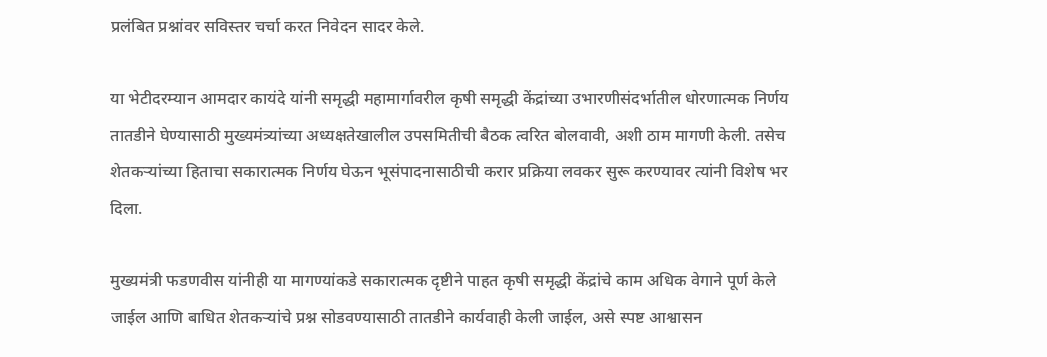प्रलंबित प्रश्नांवर सविस्तर चर्चा करत निवेदन सादर केले.

या भेटीदरम्यान आमदार कायंदे यांनी समृद्धी महामार्गावरील कृषी समृद्धी केंद्रांच्या उभारणीसंदर्भातील धोरणात्मक निर्णय तातडीने घेण्यासाठी मुख्यमंत्र्यांच्या अध्यक्षतेखालील उपसमितीची बैठक त्वरित बोलवावी, अशी ठाम मागणी केली. तसेच शेतकऱ्यांच्या हिताचा सकारात्मक निर्णय घेऊन भूसंपादनासाठीची करार प्रक्रिया लवकर सुरू करण्यावर त्यांनी विशेष भर दिला.

मुख्यमंत्री फडणवीस यांनीही या मागण्यांकडे सकारात्मक दृष्टीने पाहत कृषी समृद्धी केंद्रांचे काम अधिक वेगाने पूर्ण केले जाईल आणि बाधित शेतकऱ्यांचे प्रश्न सोडवण्यासाठी तातडीने कार्यवाही केली जाईल, असे स्पष्ट आश्वासन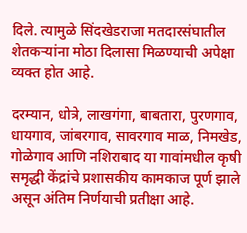दिले. त्यामुळे सिंदखेडराजा मतदारसंघातील शेतकऱ्यांना मोठा दिलासा मिळण्याची अपेक्षा व्यक्त होत आहे.

दरम्यान, धोत्रे, लाखगंगा, बाबतारा, पुरणगाव, धायगाव, जांबरगाव, सावरगाव माळ, निमखेड, गोळेगाव आणि नशिराबाद या गावांमधील कृषी समृद्धी केंद्रांचे प्रशासकीय कामकाज पूर्ण झाले असून अंतिम निर्णयाची प्रतीक्षा आहे.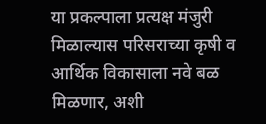या प्रकल्पाला प्रत्यक्ष मंजुरी मिळाल्यास परिसराच्या कृषी व आर्थिक विकासाला नवे बळ मिळणार, अशी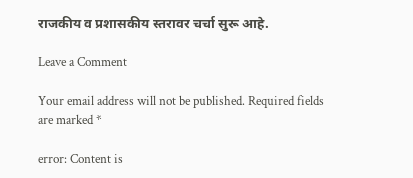राजकीय व प्रशासकीय स्तरावर चर्चा सुरू आहे.

Leave a Comment

Your email address will not be published. Required fields are marked *

error: Content is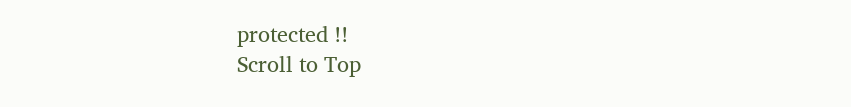protected !!
Scroll to Top